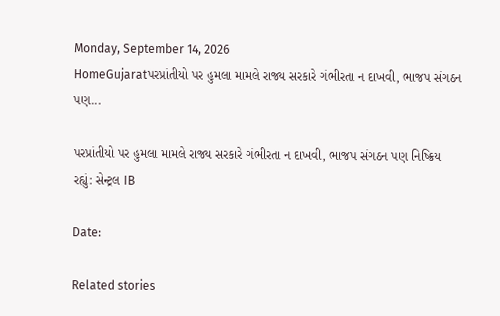Monday, September 14, 2026
HomeGujaratપરપ્રાંતીયો પર હુમલા મામલે રાજ્ય સરકારે ગંભીરતા ન દાખવી, ભાજપ સંગઠન પણ...

પરપ્રાંતીયો પર હુમલા મામલે રાજ્ય સરકારે ગંભીરતા ન દાખવી, ભાજપ સંગઠન પણ નિષ્ક્રિય રહ્યું: સેન્ટ્રલ IB

Date:

Related stories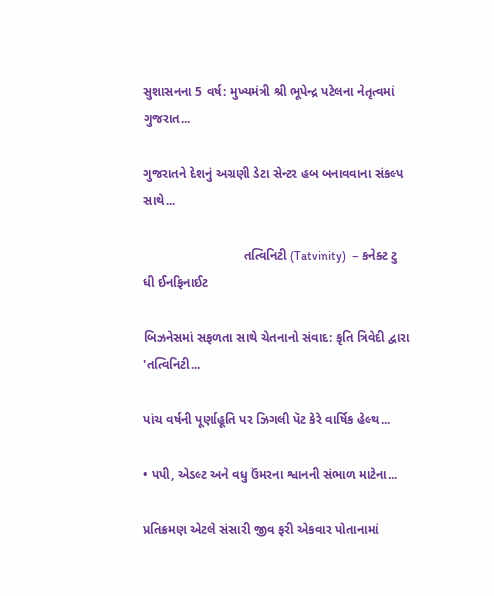સુશાસનના 5 વર્ષ: મુખ્યમંત્રી શ્રી ભૂપેન્દ્ર પટેલના નેતૃત્વમાં ગુજરાત...

ગુજરાતને દેશનું અગ્રણી ડેટા સેન્ટર હબ બનાવવાના સંકલ્પ સાથે...

                            તત્વિનિટી (Tatvinity)  – કનેક્ટ ટુ ધી ઈનફિનાઈટ

બિઝનેસમાં સફળતા સાથે ચેતનાનો સંવાદ: કૃતિ ત્રિવેદી દ્વારા 'તત્વિનિટી...

પાંચ વર્ષની પૂર્ણાહૂતિ પર ઝિગલી પૅટ કેરે વાર્ષિક હેલ્થ...

• પપી, એડલ્ટ અને વધુ ઉંમરના શ્વાનની સંભાળ માટેના...

પ્રતિક્રમણ એટલે સંસારી જીવ ફરી એકવાર પોતાનામાં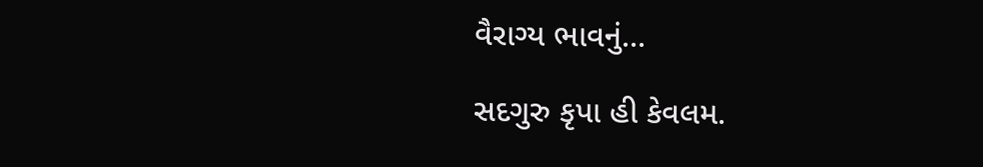વૈરાગ્ય ભાવનું...

સદગુરુ કૃપા હી કેવલમ.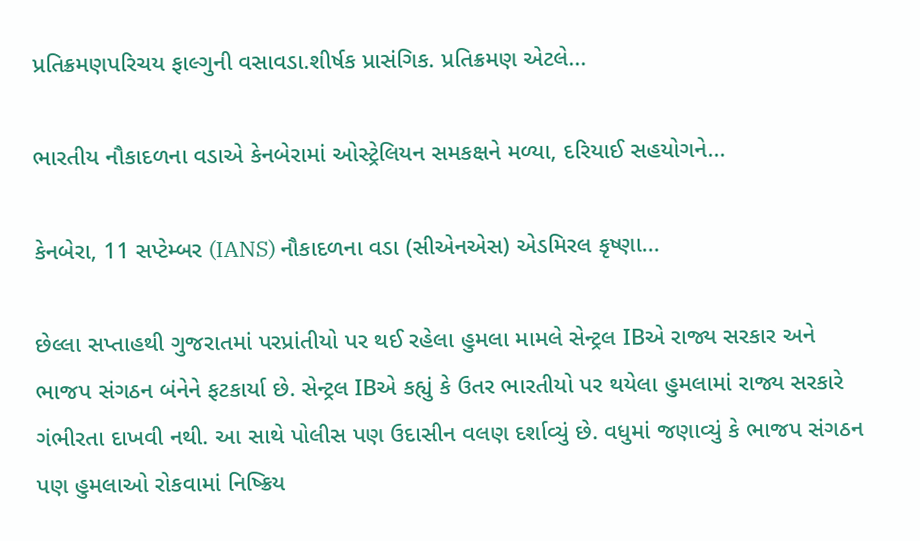પ્રતિક્રમણપરિચય ફાલ્ગુની વસાવડા.શીર્ષક પ્રાસંગિક. પ્રતિક્રમણ એટલે...

ભારતીય નૌકાદળના વડાએ કેનબેરામાં ઓસ્ટ્રેલિયન સમકક્ષને મળ્યા, દરિયાઈ સહયોગને...

કેનબેરા, 11 સપ્ટેમ્બર (IANS) નૌકાદળના વડા (સીએનએસ) એડમિરલ કૃષ્ણા...

છેલ્લા સપ્તાહથી ગુજરાતમાં પરપ્રાંતીયો પર થઈ રહેલા હુમલા મામલે સેન્ટ્રલ IBએ રાજ્ય સરકાર અને ભાજપ સંગઠન બંનેને ફટકાર્યા છે. સેન્ટ્રલ IBએ કહ્યું કે ઉતર ભારતીયો પર થયેલા હુમલામાં રાજ્ય સરકારે ગંભીરતા દાખવી નથી. આ સાથે પોલીસ પણ ઉદાસીન વલણ દર્શાવ્યું છે. વધુમાં જણાવ્યું કે ભાજપ સંગઠન પણ હુમલાઓ રોકવામાં નિષ્ક્રિય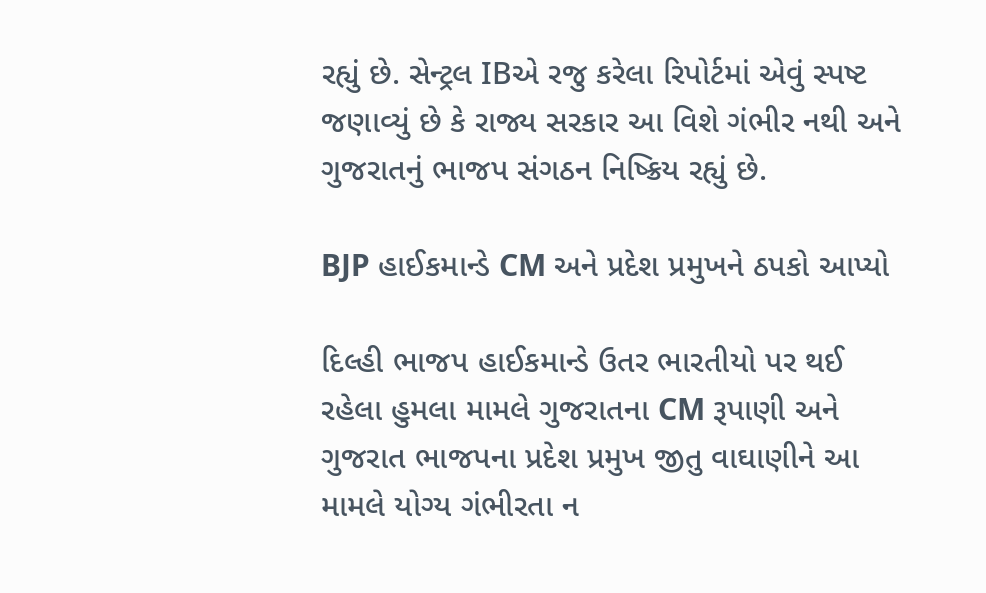રહ્યું છે. સેન્ટ્રલ IBએ રજુ કરેલા રિપોર્ટમાં એવું સ્પષ્ટ જણાવ્યું છે કે રાજ્ય સરકાર આ વિશે ગંભીર નથી અને ગુજરાતનું ભાજપ સંગઠન નિષ્ક્રિય રહ્યું છે.

BJP હાઈકમાન્ડે CM અને પ્રદેશ પ્રમુખને ઠપકો આપ્યો

દિલ્હી ભાજપ હાઈકમાન્ડે ઉતર ભારતીયો પર થઈ રહેલા હુમલા મામલે ગુજરાતના CM રૂપાણી અને ગુજરાત ભાજપના પ્રદેશ પ્રમુખ જીતુ વાઘાણીને આ મામલે યોગ્ય ગંભીરતા ન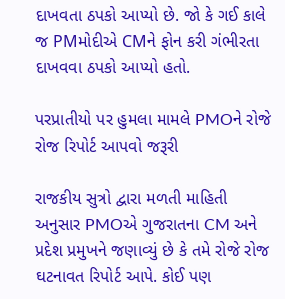દાખવતા ઠપકો આપ્યો છે. જો કે ગઈ કાલે જ PMમોદીએ CMને ફોન કરી ગંભીરતા દાખવવા ઠપકો આપ્યો હતો.

પરપ્રાતીયો પર હુમલા મામલે PMOને રોજે રોજ રિપોર્ટ આપવો જરૂરી

રાજકીય સુત્રો દ્વારા મળતી માહિતી અનુસાર PMOએ ગુજરાતના CM અને પ્રદેશ પ્રમુખને જણાવ્યું છે કે તમે રોજે રોજ ઘટનાવત રિપોર્ટ આપે. કોઈ પણ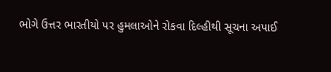ભોગે ઉત્તર ભારતીયો પર હુમલાઓને રોકવા દિલ્હીથી સૂચના અપાઈ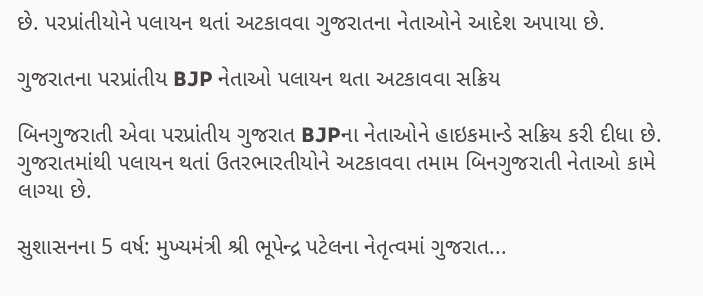છે. પરપ્રાંતીયોને પલાયન થતાં અટકાવવા ગુજરાતના નેતાઓને આદેશ અપાયા છે.

ગુજરાતના પરપ્રાંતીય BJP નેતાઓ પલાયન થતા અટકાવવા સક્રિય

બિનગુજરાતી એવા પરપ્રાંતીય ગુજરાત BJPના નેતાઓને હાઇકમાન્ડે સક્રિય કરી દીધા છે. ગુજરાતમાંથી પલાયન થતાં ઉતરભારતીયોને અટકાવવા તમામ બિનગુજરાતી નેતાઓ કામે લાગ્યા છે.

સુશાસનના 5 વર્ષ: મુખ્યમંત્રી શ્રી ભૂપેન્દ્ર પટેલના નેતૃત્વમાં ગુજરાત...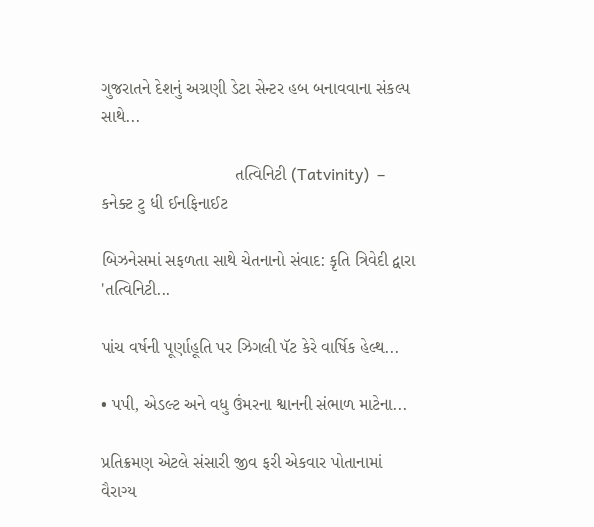ગુજરાતને દેશનું અગ્રણી ડેટા સેન્ટર હબ બનાવવાના સંકલ્પ સાથે...

                            તત્વિનિટી (Tatvinity)  – કનેક્ટ ટુ ધી ઈનફિનાઈટ

બિઝનેસમાં સફળતા સાથે ચેતનાનો સંવાદ: કૃતિ ત્રિવેદી દ્વારા 'તત્વિનિટી...

પાંચ વર્ષની પૂર્ણાહૂતિ પર ઝિગલી પૅટ કેરે વાર્ષિક હેલ્થ...

• પપી, એડલ્ટ અને વધુ ઉંમરના શ્વાનની સંભાળ માટેના...

પ્રતિક્રમણ એટલે સંસારી જીવ ફરી એકવાર પોતાનામાં વૈરાગ્ય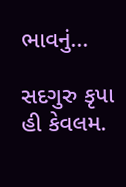ભાવનું...

સદગુરુ કૃપા હી કેવલમ.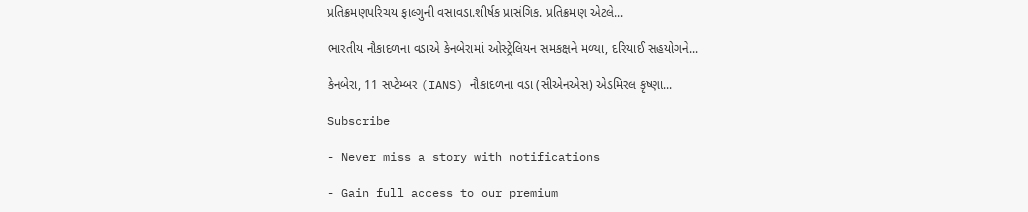પ્રતિક્રમણપરિચય ફાલ્ગુની વસાવડા.શીર્ષક પ્રાસંગિક. પ્રતિક્રમણ એટલે...

ભારતીય નૌકાદળના વડાએ કેનબેરામાં ઓસ્ટ્રેલિયન સમકક્ષને મળ્યા, દરિયાઈ સહયોગને...

કેનબેરા, 11 સપ્ટેમ્બર (IANS) નૌકાદળના વડા (સીએનએસ) એડમિરલ કૃષ્ણા...

Subscribe

- Never miss a story with notifications

- Gain full access to our premium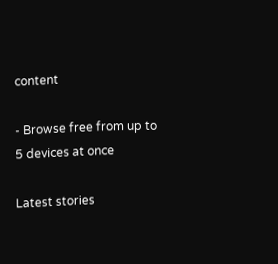content

- Browse free from up to 5 devices at once

Latest stories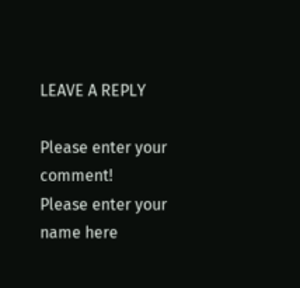LEAVE A REPLY

Please enter your comment!
Please enter your name here